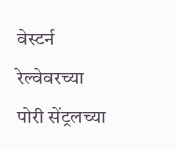वेस्टर्न रेल्वेवरच्या पोरी सेंट्रलच्या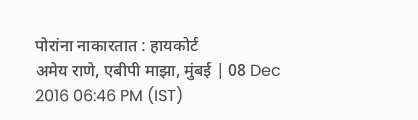पोरांना नाकारतात : हायकोर्ट
अमेय राणे, एबीपी माझा, मुंबई | 08 Dec 2016 06:46 PM (IST)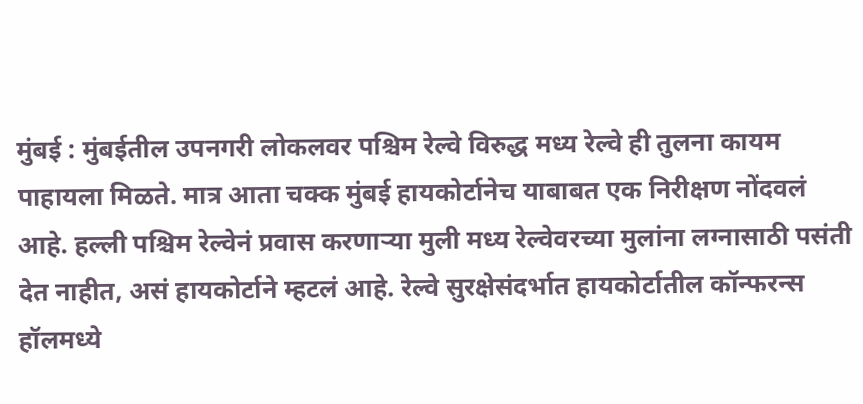मुंबई : मुंबईतील उपनगरी लोकलवर पश्चिम रेल्वे विरुद्ध मध्य रेल्वे ही तुलना कायम पाहायला मिळते. मात्र आता चक्क मुंबई हायकोर्टानेच याबाबत एक निरीक्षण नोंदवलं आहे. हल्ली पश्चिम रेल्वेनं प्रवास करणाऱ्या मुली मध्य रेल्वेवरच्या मुलांना लग्नासाठी पसंती देत नाहीत, असं हायकोर्टाने म्हटलं आहे. रेल्वे सुरक्षेसंदर्भात हायकोर्टातील कॉन्फरन्स हॉलमध्ये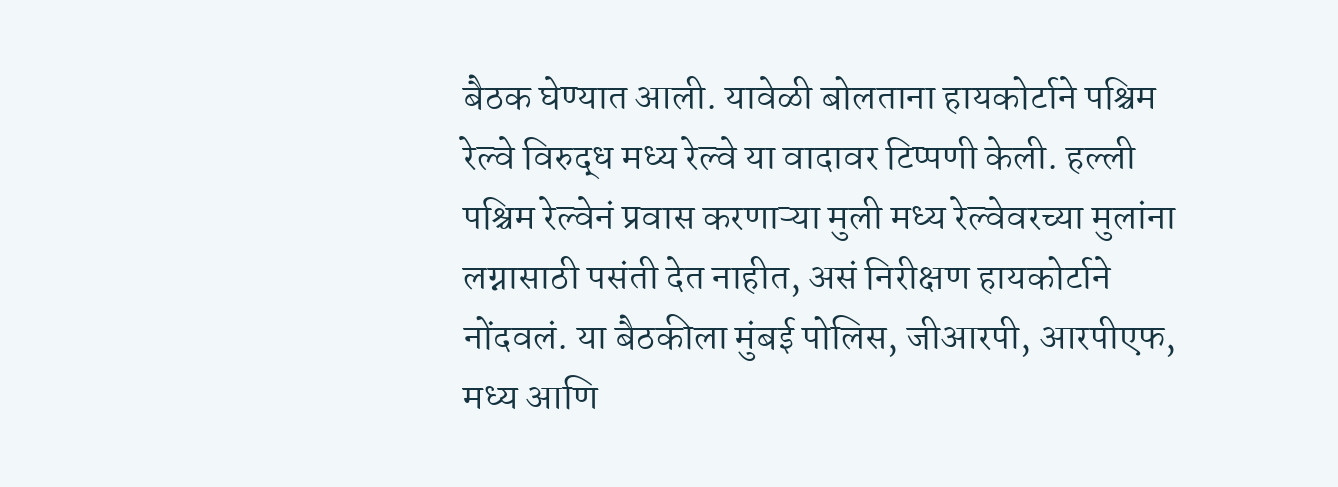बैठक घेण्यात आली. यावेळी बोलताना हायकोर्टाने पश्चिम रेल्वे विरुद्ध मध्य रेल्वे या वादावर टिप्पणी केली. हल्ली पश्चिम रेल्वेनं प्रवास करणाऱ्या मुली मध्य रेल्वेवरच्या मुलांना लग्नासाठी पसंती देत नाहीत, असं निरीक्षण हायकोर्टाने नोंदवलं. या बैठकीला मुंबई पोलिस, जीआरपी, आरपीएफ, मध्य आणि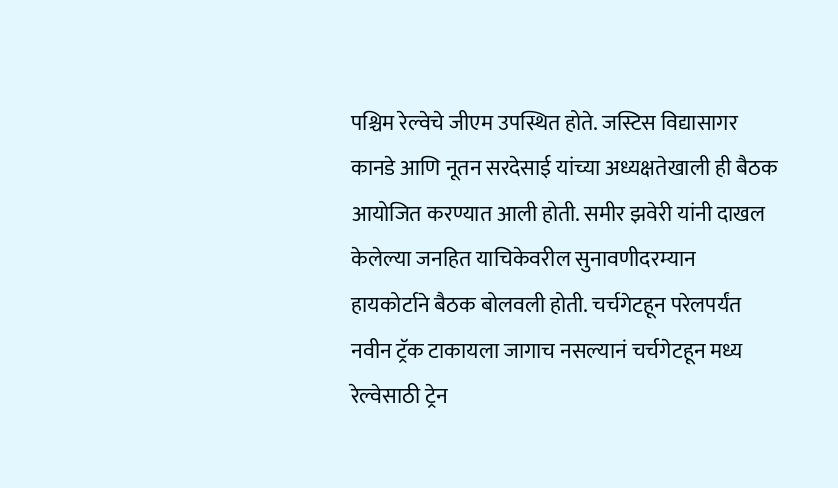पश्चिम रेल्वेचे जीएम उपस्थित होते. जस्टिस विद्यासागर कानडे आणि नूतन सरदेसाई यांच्या अध्यक्षतेखाली ही बैठक आयोजित करण्यात आली होती. समीर झवेरी यांनी दाखल केलेल्या जनहित याचिकेवरील सुनावणीदरम्यान हायकोर्टाने बैठक बोलवली होती. चर्चगेटहून परेलपर्यंत नवीन ट्रॅक टाकायला जागाच नसल्यानं चर्चगेटहून मध्य रेल्वेसाठी ट्रेन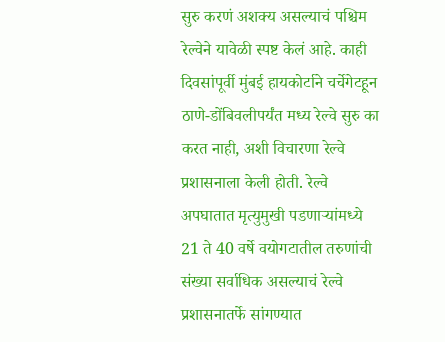सुरु करणं अशक्य असल्याचं पश्चिम रेल्वेने यावेळी स्पष्ट केलं आहे. काही दिवसांपूर्वी मुंबई हायकोर्टाने चर्चेगेटहून ठाणे-डोंबिवलीपर्यंत मध्य रेल्वे सुरु का करत नाही, अशी विचारणा रेल्वे प्रशासनाला केली होती. रेल्वे अपघातात मृत्युमुखी पडणाऱ्यांमध्ये 21 ते 40 वर्षे वयोगटातील तरुणांची संख्या सर्वाधिक असल्याचं रेल्वे प्रशासनातर्फे सांगण्यात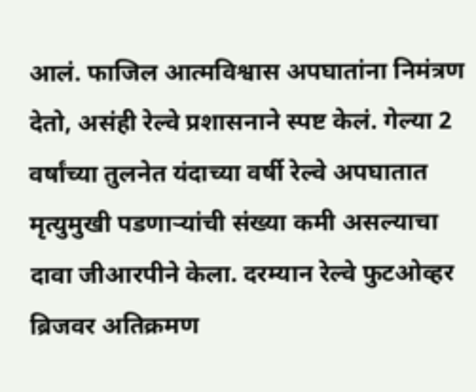आलं. फाजिल आत्मविश्वास अपघातांना निमंत्रण देतो, असंही रेल्वे प्रशासनाने स्पष्ट केलं. गेल्या 2 वर्षांच्या तुलनेत यंदाच्या वर्षी रेल्वे अपघातात मृत्युमुखी पडणाऱ्यांची संख्या कमी असल्याचा दावा जीआरपीने केला. दरम्यान रेल्वे फुटओव्हर ब्रिजवर अतिक्रमण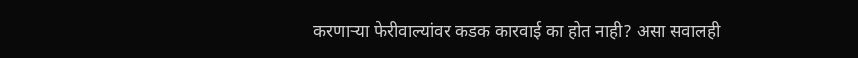करणाऱ्या फेरीवाल्यांवर कडक कारवाई का होत नाही? असा सवालही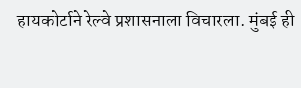हायकोर्टाने रेल्वे प्रशासनाला विचारला. मुंबई ही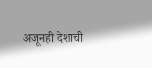अजूनही देशाची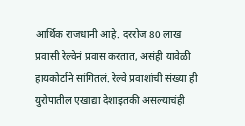आर्थिक राजधानी आहे. दररोज 80 लाख प्रवासी रेल्वेनं प्रवास करतात, असंही यावेळी हायकोर्टाने सांगितलं. रेल्वे प्रवाशांची संख्या ही युरोपातील एखाद्या देशाइतकी असल्याचंही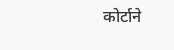कोर्टाने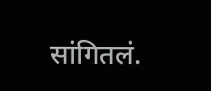सांगितलं.